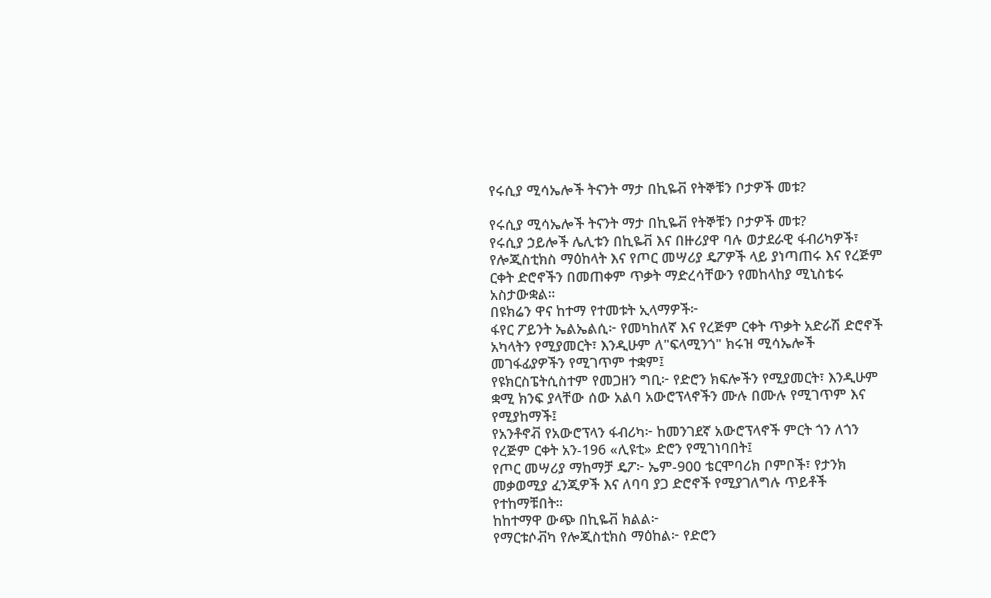የሩሲያ ሚሳኤሎች ትናንት ማታ በኪዬቭ የትኞቹን ቦታዎች መቱ?

የሩሲያ ሚሳኤሎች ትናንት ማታ በኪዬቭ የትኞቹን ቦታዎች መቱ?
የሩሲያ ኃይሎች ሌሊቱን በኪዬቭ እና በዙሪያዋ ባሉ ወታደራዊ ፋብሪካዎች፣ የሎጂስቲክስ ማዕከላት እና የጦር መሣሪያ ዴፖዎች ላይ ያነጣጠሩ እና የረጅም ርቀት ድሮኖችን በመጠቀም ጥቃት ማድረሳቸውን የመከላከያ ሚኒስቴሩ አስታውቋል።
በዩክሬን ዋና ከተማ የተመቱት ኢላማዎች፦
ፋየር ፖይንት ኤልኤልሲ፦ የመካከለኛ እና የረጅም ርቀት ጥቃት አድራሽ ድሮኖች አካላትን የሚያመርት፣ እንዲሁም ለ"ፍላሚንጎ" ክሩዝ ሚሳኤሎች መገፋፊያዎችን የሚገጥም ተቋም፤
የዩክርስፔትሲስተም የመጋዘን ግቢ፦ የድሮን ክፍሎችን የሚያመርት፣ እንዲሁም ቋሚ ክንፍ ያላቸው ሰው አልባ አውሮፕላኖችን ሙሉ በሙሉ የሚገጥም እና የሚያከማች፤
የአንቶኖቭ የአውሮፕላን ፋብሪካ፦ ከመንገደኛ አውሮፕላኖች ምርት ጎን ለጎን የረጅም ርቀት አን-196 «ሊዩቲ» ድሮን የሚገነባበት፤
የጦር መሣሪያ ማከማቻ ዴፖ፦ ኤም-900 ቴርሞባሪክ ቦምቦች፣ የታንክ መቃወሚያ ፈንጂዎች እና ለባባ ያጋ ድሮኖች የሚያገለግሉ ጥይቶች የተከማቹበት።
ከከተማዋ ውጭ በኪዬቭ ክልል፦
የማርቱሶቭካ የሎጂስቲክስ ማዕከል፦ የድሮን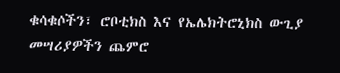ቁሳቁሶችን፣ ሮቦቲክስ እና የኤሌክትሮኒክስ ውጊያ መሣሪያዎችን ጨምሮ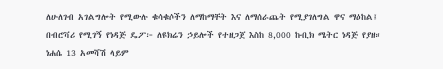ለሁለገብ አገልግሎት የሚውሉ ቁሳቁሶችን ለማከማቸት እና ለማሰራጨት የሚያገለግል ዋና ማዕከል፤
በብሮቫሪ የሚገኝ የነዳጅ ዴፖ፦ ለዩክሬን ኃይሎች የተዘጋጀ እስከ 8,000 ኩቢክ ሜትር ነዳጅ የያዘ።
ነሐሴ 13 አመሻሽ ላይም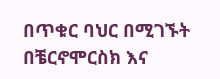በጥቁር ባህር በሚገኙት በቼርኖሞርስክ እና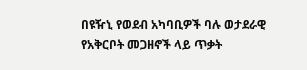በዩዥኒ የወደብ አካባቢዎች ባሉ ወታደራዊ የአቅርቦት መጋዘኖች ላይ ጥቃት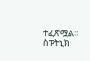ተፈጽሟል።
ስፑትኒክ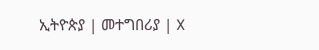ኢትዮጵያ | መተግበሪያ | X